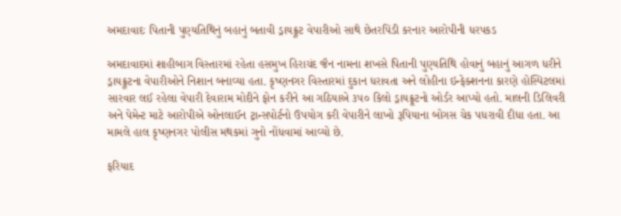અમદાવાદઃ પિતાની પુણ્યતિથિનું બહાનું બતાવી ડ્રાયફ્રૂટ વેપારીઓ સાથે છેતરપિંડી કરનાર આરોપીની ધરપકડ

અમદાવાદમાં શાહીબાગ વિસ્તારમાં રહેતા હસમુખ હિરાચંદ જૈન નામના શખસે પિતાની પુણ્યતિથિ હોવાનું બહાનું આગળ ધરીને ડ્રાયફ્રૂટના વેપારીઓને નિશાન બનાવ્યા હતા. કૃષ્ણનગર વિસ્તારમાં દુકાન ધરાવતા અને લોહીના ઇન્ફેક્શનના કારણે હોસ્પિટલમાં સારવાર લઈ રહેલા વેપારી દેવારામ મોદીને ફોન કરીને આ ગઠિયાએ ૩૫૦ કિલો ડ્રાયફ્રૂટનો ઓર્ડર આપ્યો હતો. માલની ડિલિવરી અને પેમેન્ટ માટે આરોપીએ ઓનલાઈન ટ્રાન્સપોર્ટનો ઉપયોગ કરી વેપારીને લાખો રૂપિયાના બોગસ ચેક પધરાવી દીધા હતા. આ મામલે હાલ કૃષ્ણનગર પોલીસ મથકમાં ગુનો નોંધવામાં આવ્યો છે.

ફરિયાદ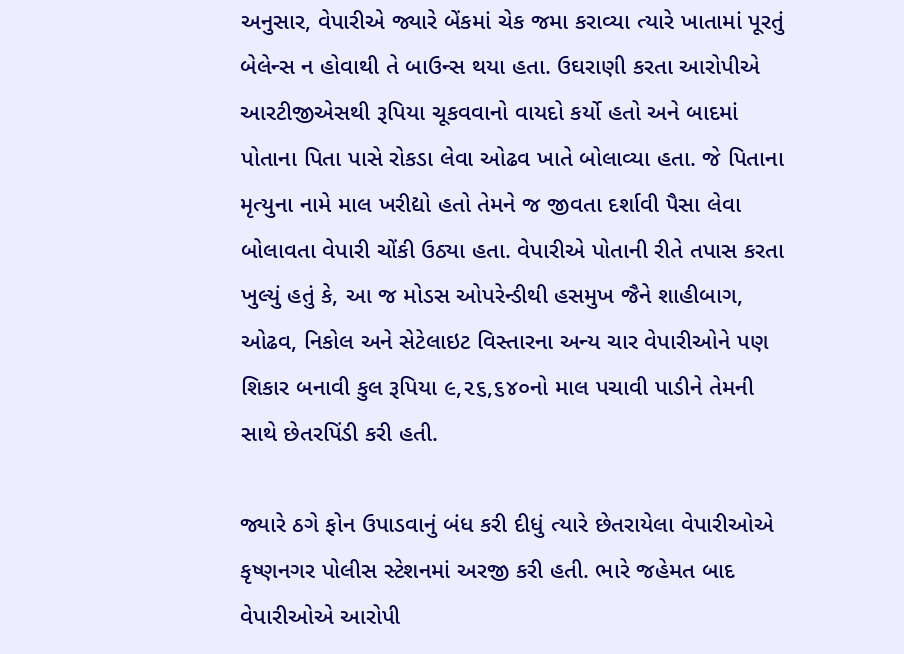અનુસાર, વેપારીએ જ્યારે બેંકમાં ચેક જમા કરાવ્યા ત્યારે ખાતામાં પૂરતું બેલેન્સ ન હોવાથી તે બાઉન્સ થયા હતા. ઉઘરાણી કરતા આરોપીએ આરટીજીએસથી રૂપિયા ચૂકવવાનો વાયદો કર્યો હતો અને બાદમાં પોતાના પિતા પાસે રોકડા લેવા ઓઢવ ખાતે બોલાવ્યા હતા. જે પિતાના મૃત્યુના નામે માલ ખરીદ્યો હતો તેમને જ જીવતા દર્શાવી પૈસા લેવા બોલાવતા વેપારી ચોંકી ઉઠ્યા હતા. વેપારીએ પોતાની રીતે તપાસ કરતા ખુલ્યું હતું કે, આ જ મોડસ ઓપરેન્ડીથી હસમુખ જૈને શાહીબાગ, ઓઢવ, નિકોલ અને સેટેલાઇટ વિસ્તારના અન્ય ચાર વેપારીઓને પણ શિકાર બનાવી કુલ રૂપિયા ૯,૨૬,૬૪૦નો માલ પચાવી પાડીને તેમની સાથે છેતરપિંડી કરી હતી.

જ્યારે ઠગે ફોન ઉપાડવાનું બંધ કરી દીધું ત્યારે છેતરાયેલા વેપારીઓએ કૃષ્ણનગર પોલીસ સ્ટેશનમાં અરજી કરી હતી. ભારે જહેમત બાદ વેપારીઓએ આરોપી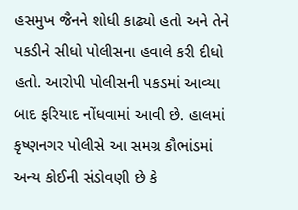હસમુખ જૈનને શોધી કાઢ્યો હતો અને તેને પકડીને સીધો પોલીસના હવાલે કરી દીધો હતો. આરોપી પોલીસની પકડમાં આવ્યા બાદ ફરિયાદ નોંધવામાં આવી છે. હાલમાં કૃષ્ણનગર પોલીસે આ સમગ્ર કૌભાંડમાં અન્ય કોઈની સંડોવણી છે કે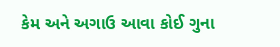કેમ અને અગાઉ આવા કોઈ ગુના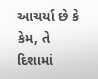આચર્યા છે કે કેમ, તે દિશામાં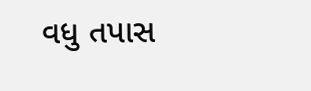વધુ તપાસ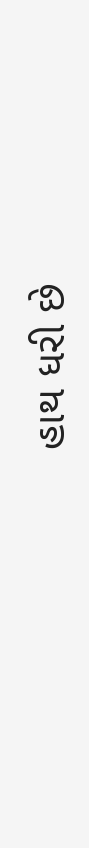હાથ ધરી છે